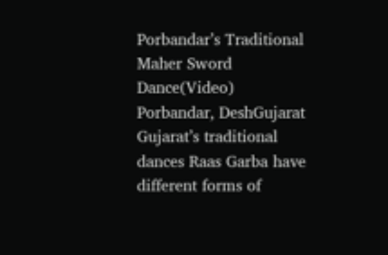Porbandar’s Traditional Maher Sword Dance(Video)
Porbandar, DeshGujarat
Gujarat’s traditional dances Raas Garba have different forms of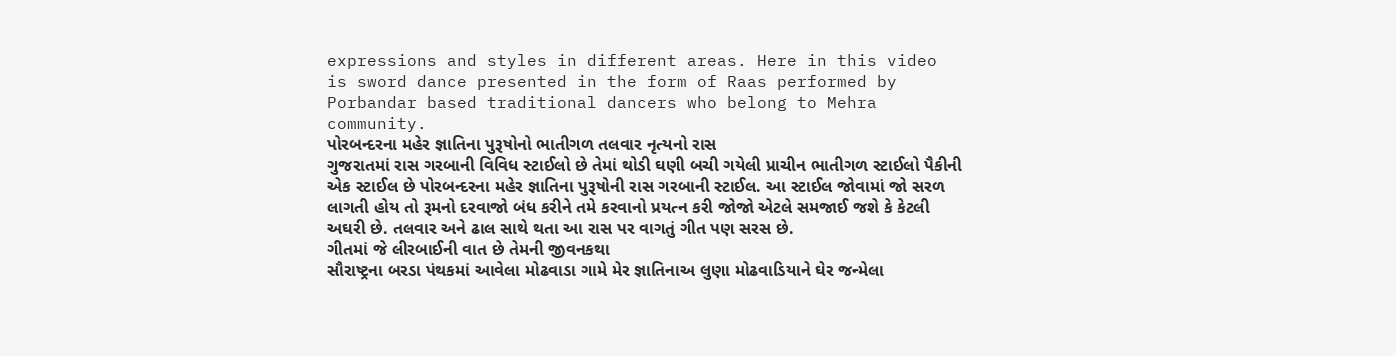expressions and styles in different areas. Here in this video is sword dance presented in the form of Raas performed by Porbandar based traditional dancers who belong to Mehra community.
પોરબન્દરના મહેર જ્ઞાતિના પુરૂષોનો ભાતીગળ તલવાર નૃત્યનો રાસ
ગુજરાતમાં રાસ ગરબાની વિવિધ સ્ટાઈલો છે તેમાં થોડી ઘણી બચી ગયેલી પ્રાચીન ભાતીગળ સ્ટાઈલો પૈકીની એક સ્ટાઈલ છે પોરબન્દરના મહેર જ્ઞાતિના પુરૂષોની રાસ ગરબાની સ્ટાઈલ. આ સ્ટાઈલ જોવામાં જો સરળ લાગતી હોય તો રૂમનો દરવાજો બંધ કરીને તમે કરવાનો પ્રયત્ન કરી જોજો એટલે સમજાઈ જશે કે કેટલી અઘરી છે. તલવાર અને ઢાલ સાથે થતા આ રાસ પર વાગતું ગીત પણ સરસ છે.
ગીતમાં જે લીરબાઈની વાત છે તેમની જીવનકથા
સૌરાષ્ટ્રના બરડા પંથકમાં આવેલા મોઢવાડા ગામે મેર જ્ઞાતિનાઅ લુણા મોઢવાડિયાને ઘેર જન્મેલા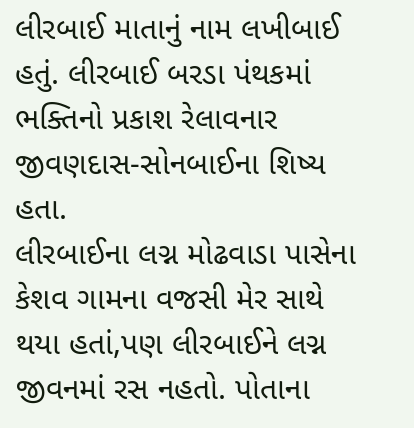લીરબાઈ માતાનું નામ લખીબાઈ હતું. લીરબાઈ બરડા પંથકમાં ભક્તિનો પ્રકાશ રેલાવનાર જીવણદાસ-સોનબાઈના શિષ્ય હતા.
લીરબાઈના લગ્ન મોઢવાડા પાસેના કેશવ ગામના વજસી મેર સાથે થયા હતાં,પણ લીરબાઈને લગ્ન જીવનમાં રસ નહતો. પોતાના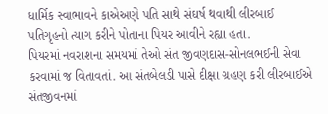ધાર્મિક સ્વાભાવને કાએઅણે પતિ સાથે સંઘર્ષ થવાથી લીરબાઈ પતિગૃહનો ત્યાગ કરીને પોતાના પિયર આવીને રહ્યા હતા.
પિયરમાં નવરાશના સમયમાં તેઓ સંત જીવણદાસ-સોનલભઈની સેવા કરવામાં જ વિતાવતાં. આ સંતબેલડી પાસે દીક્ષા ગ્રહણ કરી લીરબાઈએ સંતજીવનમાં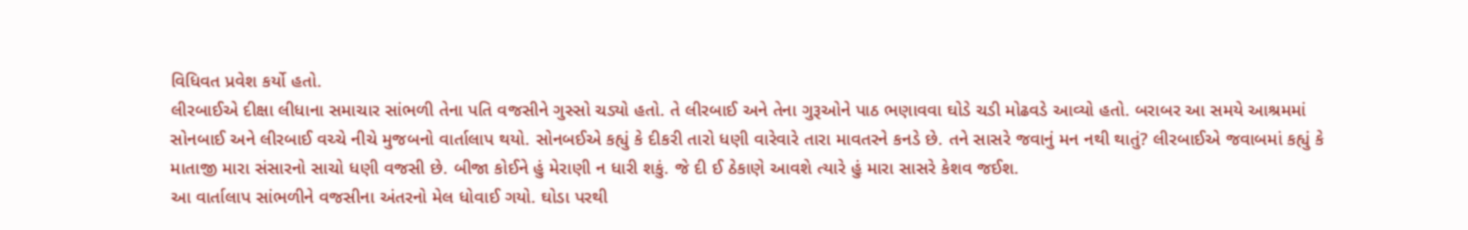વિધિવત પ્રવેશ કર્યો હતો.
લીરબાઈએ દીક્ષા લીધાના સમાચાર સાંભળી તેના પતિ વજસીને ગુસ્સો ચડ્યો હતો. તે લીરબાઈ અને તેના ગુરૂઓને પાઠ ભણાવવા ઘોડે ચડી મોઢવડે આવ્યો હતો. બરાબર આ સમયે આશ્રમમાં સોનબાઈ અને લીરબાઈ વચ્ચે નીચે મુજબનો વાર્તાલાપ થયો. સોનબઈએ કહ્યું કે દીકરી તારો ધણી વારેવારે તારા માવતરને કનડે છે. તને સાસરે જવાનું મન નથી થાતું? લીરબાઈએ જવાબમાં કહ્યું કે માતાજી મારા સંસારનો સાચો ધણી વજસી છે. બીજા કોઈને હું મેરાણી ન ધારી શકું. જે દી ઈ ઠેકાણે આવશે ત્યારે હું મારા સાસરે કેશવ જઈશ.
આ વાર્તાલાપ સાંભળીને વજસીના અંતરનો મેલ ધોવાઈ ગયો. ઘોડા પરથી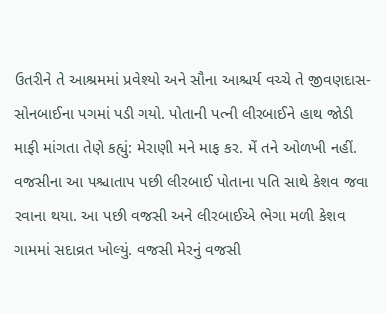ઉતરીને તે આશ્રમમાં પ્રવેશ્યો અને સૌના આશ્ચર્ય વચ્ચે તે જીવણદાસ-સોનબાઈના પગમાં પડી ગયો. પોતાની પત્ની લીરબાઈને હાથ જોડી માફી માંગતા તેણે કહ્યું: મેરાણી મને માફ કર. મેં તને ઓળખી નહીં.
વજસીના આ પશ્ચાતાપ પછી લીરબાઈ પોતાના પતિ સાથે કેશવ જવા રવાના થયા. આ પછી વજસી અને લીરબાઈએ ભેગા મળી કેશવ ગામમાં સદાવ્રત ખોલ્યું. વજસી મેરનું વજસી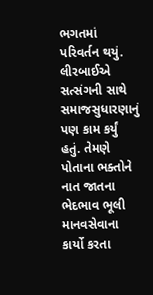ભગતમાં પરિવર્તન થયું. લીરબાઈએ સત્સંગની સાથે સમાજસુધારણાનું પણ કામ કર્યું હતું. તેમણે પોતાના ભક્તોને નાત જાતના ભેદભાવ ભૂલી માનવસેવાના કાર્યો કરતા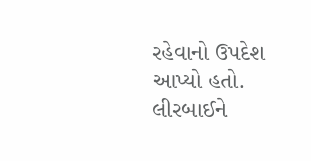રહેવાનો ઉપદેશ આપ્યો હતો.
લીરબાઈને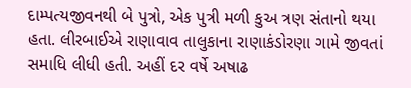દામ્પત્યજીવનથી બે પુત્રો, એક પુત્રી મળી કુઅ ત્રણ સંતાનો થયા હતા. લીરબાઈએ રાણાવાવ તાલુકાના રાણાકંડોરણા ગામે જીવતાં સમાધિ લીધી હતી. અહીં દર વર્ષે અષાઢ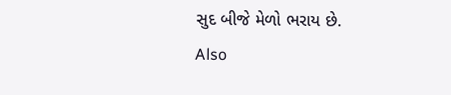સુદ બીજે મેળો ભરાય છે.
Also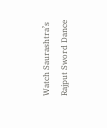Watch Saurashtra’s Rajput Sword Dance